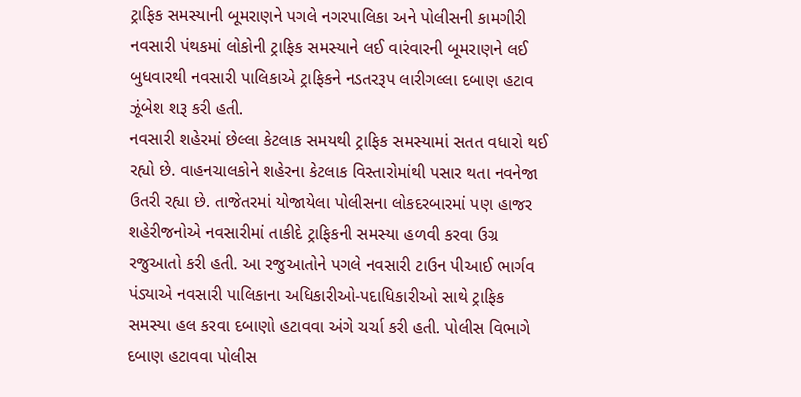ટ્રાફિક સમસ્યાની બૂમરાણને પગલે નગરપાલિકા અને પોલીસની કામગીરી
નવસારી પંથકમાં લોકોની ટ્રાફિક સમસ્યાને લઈ વારંવારની બૂમરાણને લઈ બુધવારથી નવસારી પાલિકાએ ટ્રાફિકને નડતરરૂપ લારીગલ્લા દબાણ હટાવ ઝૂંબેશ શરૂ કરી હતી.
નવસારી શહેરમાં છેલ્લા કેટલાક સમયથી ટ્રાફિક સમસ્યામાં સતત વધારો થઈ રહ્યો છે. વાહનચાલકોને શહેરના કેટલાક વિસ્તારોમાંથી પસાર થતા નવનેજા ઉતરી રહ્યા છે. તાજેતરમાં યોજાયેલા પોલીસના લોકદરબારમાં પણ હાજર શહેરીજનોએ નવસારીમાં તાકીદે ટ્રાફિકની સમસ્યા હળવી કરવા ઉગ્ર રજુઆતો કરી હતી. આ રજુઆતોને પગલે નવસારી ટાઉન પીઆઈ ભાર્ગવ પંડ્યાએ નવસારી પાલિકાના અધિકારીઓ-પદાધિકારીઓ સાથે ટ્રાફિક સમસ્યા હલ કરવા દબાણો હટાવવા અંગે ચર્ચા કરી હતી. પોલીસ વિભાગે દબાણ હટાવવા પોલીસ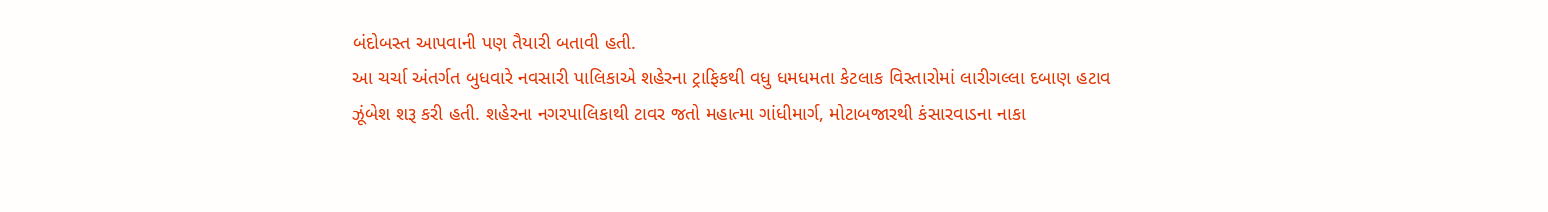બંદોબસ્ત આપવાની પણ તૈયારી બતાવી હતી.
આ ચર્ચા અંતર્ગત બુધવારે નવસારી પાલિકાએ શહેરના ટ્રાફિકથી વધુ ધમધમતા કેટલાક વિસ્તારોમાં લારીગલ્લા દબાણ હટાવ ઝૂંબેશ શરૂ કરી હતી. શહેરના નગરપાલિકાથી ટાવર જતો મહાત્મા ગાંધીમાર્ગ, મોટાબજારથી કંસારવાડના નાકા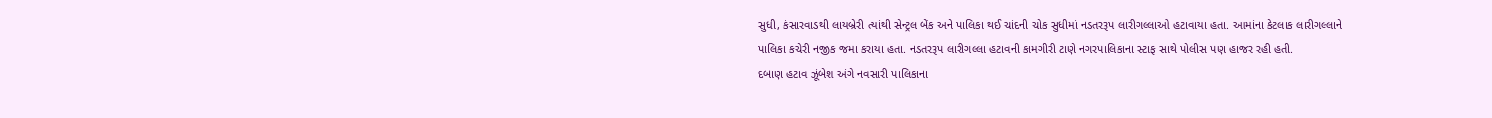સુધી, કંસારવાડથી લાયબ્રેરી ત્યાંથી સેન્ટ્રલ બેંક અને પાલિકા થઈ ચાંદની ચોક સુધીમાં નડતરરૂપ લારીગલ્લાઓ હટાવાયા હતા. આમાંના કેટલાક લારીગલ્લાને પાલિકા કચેરી નજીક જમા કરાયા હતા. નડતરરૂપ લારીગલ્લા હટાવની કામગીરી ટાણે નગરપાલિકાના સ્ટાફ સાથે પોલીસ પણ હાજર રહી હતી.
દબાણ હટાવ ઝૂંબેશ અંગે નવસારી પાલિકાના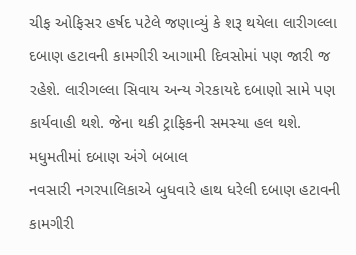ચીફ ઓફિસર હર્ષદ પટેલે જણાવ્યું કે શરૂ થયેલા લારીગલ્લા દબાણ હટાવની કામગીરી આગામી દિવસોમાં પણ જારી જ રહેશે. લારીગલ્લા સિવાય અન્ય ગેરકાયદે દબાણો સામે પણ કાર્યવાહી થશે. જેના થકી ટ્રાફિકની સમસ્યા હલ થશે.
મધુમતીમાં દબાણ અંગે બબાલ
નવસારી નગરપાલિકાએ બુધવારે હાથ ધરેલી દબાણ હટાવની કામગીરી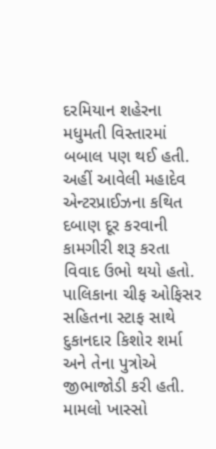દરમિયાન શહેરના મધુમતી વિસ્તારમાં બબાલ પણ થઈ હતી. અહીં આવેલી મહાદેવ એન્ટરપ્રાઈઝના કથિત દબાણ દૂર કરવાની કામગીરી શરૂ કરતા વિવાદ ઉભો થયો હતો. પાલિકાના ચીફ ઓફિસર સહિતના સ્ટાફ સાથે દુકાનદાર કિશોર શર્મા અને તેના પુત્રોએ જીભાજોડી કરી હતી. મામલો ખાસ્સો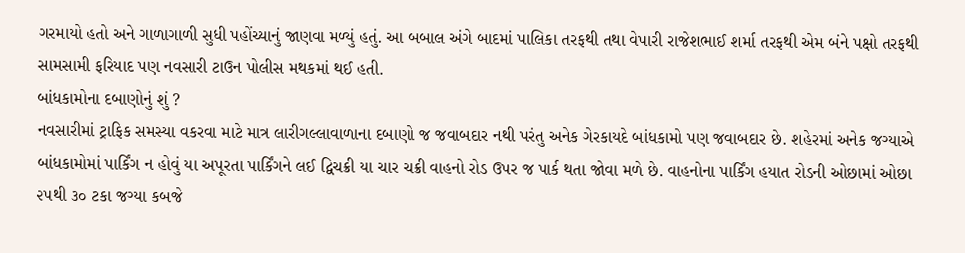ગરમાયો હતો અને ગાળાગાળી સુધી પહોંચ્યાનું જાણવા મળ્યું હતું. આ બબાલ અંગે બાદમાં પાલિકા તરફથી તથા વેપારી રાજેશભાઈ શર્મા તરફથી એમ બંને પક્ષો તરફથી સામસામી ફરિયાદ પણ નવસારી ટાઉન પોલીસ મથકમાં થઈ હતી.
બાંધકામોના દબાણોનું શું ?
નવસારીમાં ટ્રાફિક સમસ્યા વકરવા માટે માત્ર લારીગલ્લાવાળાના દબાણો જ જવાબદાર નથી પરંતુ અનેક ગેરકાયદે બાંધકામો પણ જવાબદાર છે. શહેરમાં અનેક જગ્યાએ બાંધકામોમાં પાર્કિંગ ન હોવું યા અપૂરતા પાર્કિંગને લઈ દ્વિચક્રી યા ચાર ચક્રી વાહનો રોડ ઉપર જ પાર્ક થતા જોવા મળે છે. વાહનોના પાર્કિંગ હયાત રોડની ઓછામાં ઓછા ૨૫થી ૩૦ ટકા જગ્યા કબજે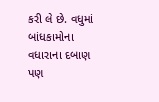કરી લે છે. વધુમાં બાંધકામોના વધારાના દબાણ પણ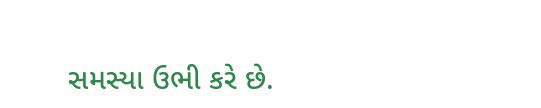સમસ્યા ઉભી કરે છે.